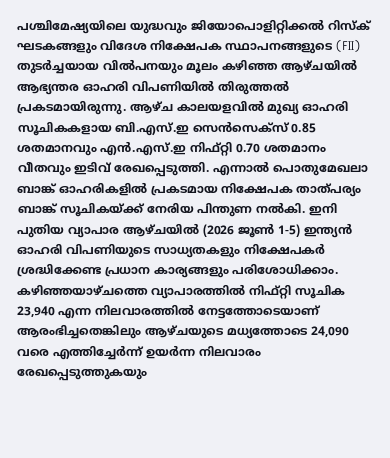പശ്ചിമേഷ്യയിലെ യുദ്ധവും ജിയോപൊളിറ്റിക്കൽ റിസ്ക് ഘടകങ്ങളും വിദേശ നിക്ഷേപക സ്ഥാപനങ്ങളുടെ (FII) തുടർച്ചയായ വിൽപനയും മൂലം കഴിഞ്ഞ ആഴ്ചയിൽ ആഭ്യന്തര ഓഹരി വിപണിയിൽ തിരുത്തൽ പ്രകടമായിരുന്നു. ആഴ്ച കാലയളവിൽ മുഖ്യ ഓഹരി സൂചികകളായ ബി.എസ്.ഇ സെൻസെക്സ് 0.85 ശതമാനവും എൻ.എസ്.ഇ നിഫ്റ്റി 0.70 ശതമാനം വീതവും ഇടിവ് രേഖപ്പെടുത്തി. എന്നാൽ പൊതുമേഖലാ ബാങ്ക് ഓഹരികളിൽ പ്രകടമായ നിക്ഷേപക താത്പര്യം ബാങ്ക് സൂചികയ്ക്ക് നേരിയ പിന്തുണ നൽകി. ഇനി പുതിയ വ്യാപാര ആഴ്ചയിൽ (2026 ജൂൺ 1-5) ഇന്ത്യൻ ഓഹരി വിപണിയുടെ സാധ്യതകളും നിക്ഷേപകർ ശ്രദ്ധിക്കേണ്ട പ്രധാന കാര്യങ്ങളും പരിശോധിക്കാം.
കഴിഞ്ഞയാഴ്ചത്തെ വ്യാപാരത്തിൽ നിഫ്റ്റി സൂചിക 23,940 എന്ന നിലവാരത്തിൽ നേട്ടത്തോടെയാണ് ആരംഭിച്ചതെങ്കിലും ആഴ്ചയുടെ മധ്യത്തോടെ 24,090 വരെ എത്തിച്ചേർന്ന് ഉയർന്ന നിലവാരം രേഖപ്പെടുത്തുകയും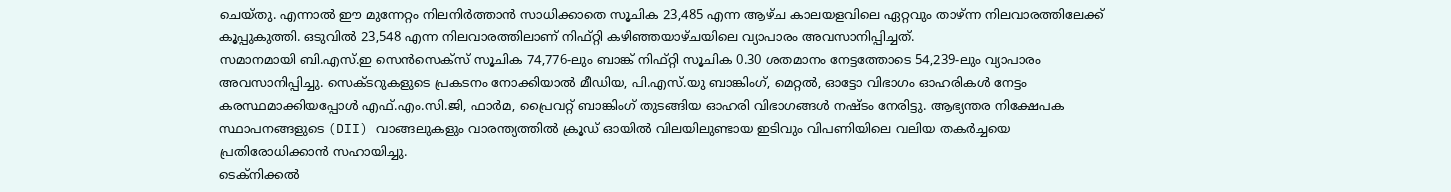ചെയ്തു. എന്നാൽ ഈ മുന്നേറ്റം നിലനിർത്താൻ സാധിക്കാതെ സൂചിക 23,485 എന്ന ആഴ്ച കാലയളവിലെ ഏറ്റവും താഴ്ന്ന നിലവാരത്തിലേക്ക് കൂപ്പുകുത്തി. ഒടുവിൽ 23,548 എന്ന നിലവാരത്തിലാണ് നിഫ്റ്റി കഴിഞ്ഞയാഴ്ചയിലെ വ്യാപാരം അവസാനിപ്പിച്ചത്.
സമാനമായി ബി.എസ്.ഇ സെൻസെക്സ് സൂചിക 74,776-ലും ബാങ്ക് നിഫ്റ്റി സൂചിക 0.30 ശതമാനം നേട്ടത്തോടെ 54,239-ലും വ്യാപാരം അവസാനിപ്പിച്ചു. സെക്ടറുകളുടെ പ്രകടനം നോക്കിയാൽ മീഡിയ, പി.എസ്.യു ബാങ്കിംഗ്, മെറ്റൽ, ഓട്ടോ വിഭാഗം ഓഹരികൾ നേട്ടം കരസ്ഥമാക്കിയപ്പോൾ എഫ്.എം.സി.ജി, ഫാർമ, പ്രൈവറ്റ് ബാങ്കിംഗ് തുടങ്ങിയ ഓഹരി വിഭാഗങ്ങൾ നഷ്ടം നേരിട്ടു. ആഭ്യന്തര നിക്ഷേപക സ്ഥാപനങ്ങളുടെ (DII) വാങ്ങലുകളും വാരന്ത്യത്തിൽ ക്രൂഡ് ഓയിൽ വിലയിലുണ്ടായ ഇടിവും വിപണിയിലെ വലിയ തകർച്ചയെ പ്രതിരോധിക്കാൻ സഹായിച്ചു.
ടെക്നിക്കൽ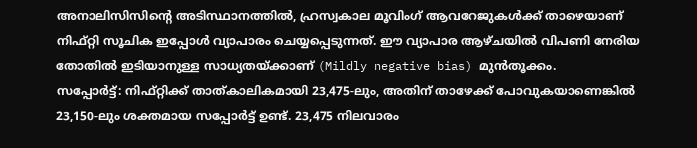അനാലിസിസിന്റെ അടിസ്ഥാനത്തിൽ, ഹ്രസ്വകാല മൂവിംഗ് ആവറേജുകൾക്ക് താഴെയാണ് നിഫ്റ്റി സൂചിക ഇപ്പോൾ വ്യാപാരം ചെയ്യപ്പെടുന്നത്. ഈ വ്യാപാര ആഴ്ചയിൽ വിപണി നേരിയ തോതിൽ ഇടിയാനുള്ള സാധ്യതയ്ക്കാണ് (Mildly negative bias) മുൻതൂക്കം.
സപ്പോർട്ട്: നിഫ്റ്റിക്ക് താത്കാലികമായി 23,475-ലും, അതിന് താഴേക്ക് പോവുകയാണെങ്കിൽ 23,150-ലും ശക്തമായ സപ്പോർട്ട് ഉണ്ട്. 23,475 നിലവാരം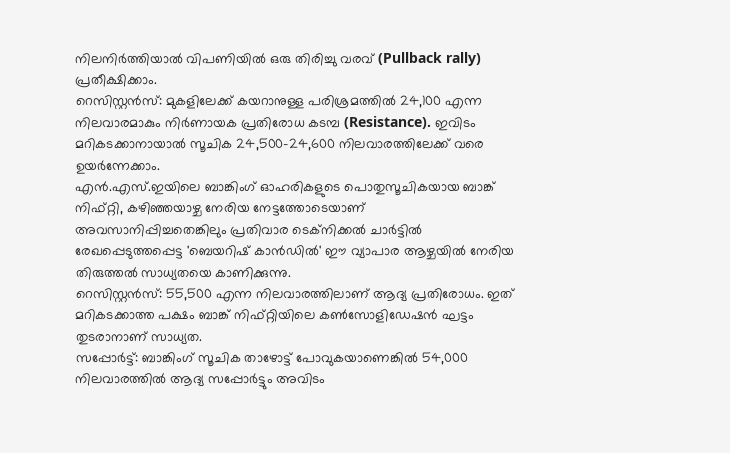നിലനിർത്തിയാൽ വിപണിയിൽ ഒരു തിരിച്ചു വരവ് (Pullback rally) പ്രതീക്ഷിക്കാം.
റെസിസ്റ്റൻസ്: മുകളിലേക്ക് കയറാനുള്ള പരിശ്രമത്തിൽ 24,100 എന്ന നിലവാരമാകും നിർണായക പ്രതിരോധ കടമ്പ (Resistance). ഇവിടം മറികടക്കാനായാൽ സൂചിക 24,500–24,600 നിലവാരത്തിലേക്ക് വരെ ഉയർന്നേക്കാം.
എൻ.എസ്.ഇയിലെ ബാങ്കിംഗ് ഓഹരികളുടെ പൊതുസൂചികയായ ബാങ്ക് നിഫ്റ്റി, കഴിഞ്ഞയാഴ്ച നേരിയ നേട്ടത്തോടെയാണ് അവസാനിപ്പിച്ചതെങ്കിലും പ്രതിവാര ടെക്നിക്കൽ ചാർട്ടിൽ രേഖപ്പെടുത്തപ്പെട്ട 'ബെയറിഷ് കാൻഡിൽ' ഈ വ്യാപാര ആഴ്ചയിൽ നേരിയ തിരുത്തൽ സാധ്യതയെ കാണിക്കുന്നു.
റെസിസ്റ്റൻസ്: 55,500 എന്ന നിലവാരത്തിലാണ് ആദ്യ പ്രതിരോധം. ഇത് മറികടക്കാത്ത പക്ഷം ബാങ്ക് നിഫ്റ്റിയിലെ കൺസോളിഡേഷൻ ഘട്ടം തുടരാനാണ് സാധ്യത.
സപ്പോർട്ട്: ബാങ്കിംഗ് സൂചിക താഴോട്ട് പോവുകയാണെങ്കിൽ 54,000 നിലവാരത്തിൽ ആദ്യ സപ്പോർട്ടും അവിടം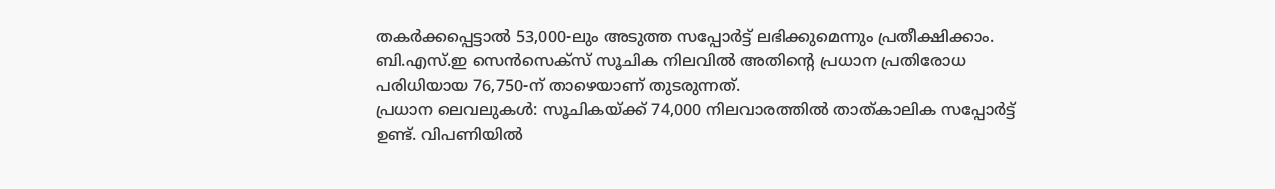തകർക്കപ്പെട്ടാൽ 53,000-ലും അടുത്ത സപ്പോർട്ട് ലഭിക്കുമെന്നും പ്രതീക്ഷിക്കാം.
ബി.എസ്.ഇ സെൻസെക്സ് സൂചിക നിലവിൽ അതിന്റെ പ്രധാന പ്രതിരോധ പരിധിയായ 76,750-ന് താഴെയാണ് തുടരുന്നത്.
പ്രധാന ലെവലുകൾ: സൂചികയ്ക്ക് 74,000 നിലവാരത്തിൽ താത്കാലിക സപ്പോർട്ട് ഉണ്ട്. വിപണിയിൽ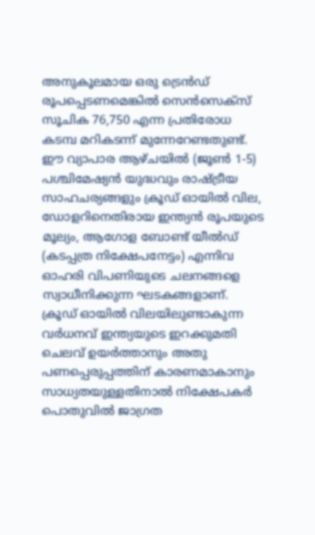അനുകൂലമായ ഒരു ട്രെൻഡ് രൂപപ്പെടണമെങ്കിൽ സെൻസെക്സ് സൂചിക 76,750 എന്ന പ്രതിരോധ കടമ്പ മറികടന്ന് മുന്നേറേണ്ടതുണ്ട്.
ഈ വ്യാപാര ആഴ്ചയിൽ (ജൂൺ 1-5) പശ്ചിമേഷ്യൻ യുദ്ധവും രാഷ്ട്രീയ സാഹചര്യങ്ങളും ക്രൂഡ് ഓയിൽ വില, ഡോളറിനെതിരായ ഇന്ത്യൻ രൂപയുടെ മൂല്യം, ആഗോള ബോണ്ട് യീൽഡ് (കടപ്പത്ര നിക്ഷേപനേട്ടം) എന്നിവ ഓഹരി വിപണിയുടെ ചലനങ്ങളെ സ്വാധീനിക്കുന്ന ഘടകങ്ങളാണ്. ക്രൂഡ് ഓയിൽ വിലയിലുണ്ടാകുന്ന വർധനവ് ഇന്ത്യയുടെ ഇറക്കുമതി ചെലവ് ഉയർത്താനും അതു പണപ്പെരുപ്പത്തിന് കാരണമാകാനും സാധ്യതയുള്ളതിനാൽ നിക്ഷേപകർ പൊതുവിൽ ജാഗ്രത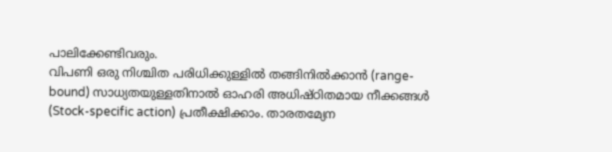പാലിക്കേണ്ടിവരും.
വിപണി ഒരു നിശ്ചിത പരിധിക്കുള്ളിൽ തങ്ങിനിൽക്കാൻ (range-bound) സാധ്യതയുള്ളതിനാൽ ഓഹരി അധിഷ്ഠിതമായ നീക്കങ്ങൾ (Stock-specific action) പ്രതീക്ഷിക്കാം. താരതമ്യേന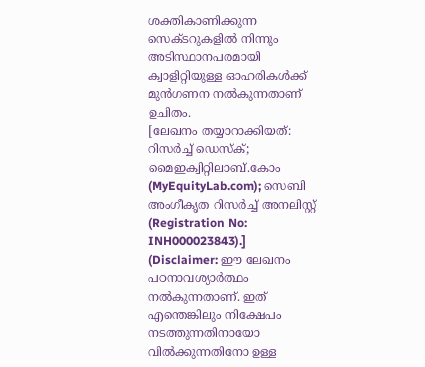ശക്തികാണിക്കുന്ന സെക്ടറുകളിൽ നിന്നും അടിസ്ഥാനപരമായി ക്വാളിറ്റിയുള്ള ഓഹരികൾക്ക് മുൻഗണന നൽകുന്നതാണ് ഉചിതം.
[ലേഖനം തയ്യാറാക്കിയത്: റിസർച്ച് ഡെസ്ക്; മൈഇക്വിറ്റിലാബ്.കോം (MyEquityLab.com); സെബി അംഗീകൃത റിസർച്ച് അനലിസ്റ്റ് (Registration No: INH000023843).]
(Disclaimer: ഈ ലേഖനം പഠനാവശ്യാർത്ഥം നൽകുന്നതാണ്. ഇത് എന്തെങ്കിലും നിക്ഷേപം നടത്തുന്നതിനായോ വിൽക്കുന്നതിനോ ഉള്ള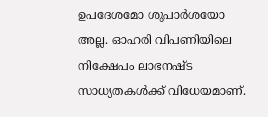ഉപദേശമോ ശുപാർശയോ അല്ല. ഓഹരി വിപണിയിലെ നിക്ഷേപം ലാഭനഷ്ട സാധ്യതകൾക്ക് വിധേയമാണ്.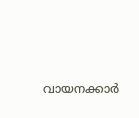വായനക്കാർ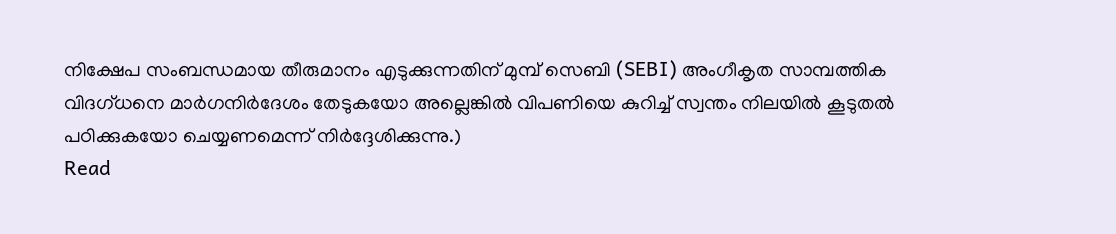നിക്ഷേപ സംബന്ധമായ തീരുമാനം എടുക്കുന്നതിന് മുമ്പ് സെബി (SEBI) അംഗീകൃത സാമ്പത്തിക വിദഗ്ധനെ മാർഗനിർദേശം തേടുകയോ അല്ലെങ്കിൽ വിപണിയെ കുറിച്ച് സ്വന്തം നിലയിൽ കൂടുതൽ പഠിക്കുകയോ ചെയ്യണമെന്ന് നിർദ്ദേശിക്കുന്നു.)
Read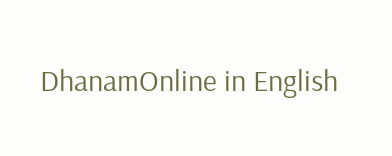DhanamOnline in English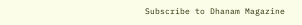Subscribe to Dhanam Magazine